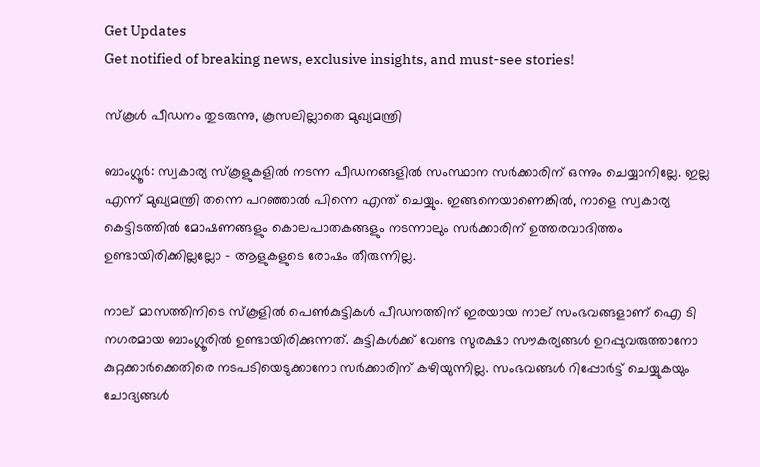Get Updates
Get notified of breaking news, exclusive insights, and must-see stories!

സ്‌കൂള്‍ പീഡനം തുടരുന്നു, കൂസലില്ലാതെ മുഖ്യമന്ത്രി

ബാംഗ്ലൂര്‍: സ്വകാര്യ സ്‌കൂളുകളില്‍ നടന്ന പീഡനങ്ങളില്‍ സംസ്ഥാന സര്‍ക്കാരിന് ഒന്നും ചെയ്യാനില്ലേ. ഇല്ല എന്ന് മുഖ്യമന്ത്രി തന്നെ പറഞ്ഞാല്‍ പിന്നെ എന്ത് ചെയ്യും. ഇങ്ങനെയാണെങ്കില്‍, നാളെ സ്വകാര്യ കെട്ടിടത്തില്‍ മോഷണങ്ങളും കൊലപാതകങ്ങളും നടന്നാലും സര്‍ക്കാരിന് ഉത്തരവാദിത്തം ഉണ്ടായിരിക്കില്ലല്ലോ - ആളുകളുടെ രോഷം തീരുന്നില്ല.

നാല് മാസത്തിനിടെ സ്‌കൂളില്‍ പെണ്‍കുട്ടികള്‍ പീഡനത്തിന് ഇരയായ നാല് സംഭവങ്ങളാണ് ഐ ടി നഗരമായ ബാംഗ്ലൂരില്‍ ഉണ്ടായിരിക്കുന്നത്. കുട്ടികള്‍ക്ക് വേണ്ട സുരക്ഷാ സൗകര്യങ്ങള്‍ ഉറപ്പുവരുത്താനോ കുറ്റക്കാര്‍ക്കെതിരെ നടപടിയെടുക്കാനോ സര്‍ക്കാരിന് കഴിയുന്നില്ല. സംഭവങ്ങള്‍ റിപ്പോര്‍ട്ട് ചെയ്യുകയും ചോദ്യങ്ങള്‍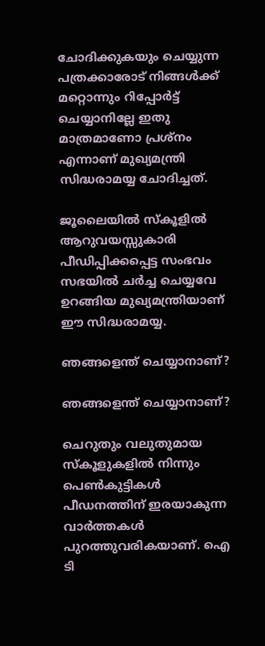ചോദിക്കുകയും ചെയ്യുന്ന പത്രക്കാരോട് നിങ്ങള്‍ക്ക് മറ്റൊന്നും റിപ്പോര്‍ട്ട് ചെയ്യാനില്ലേ ഇതു മാത്രമാണോ പ്രശ്‌നം എന്നാണ് മുഖ്യമന്ത്രി സിദ്ധരാമയ്യ ചോദിച്ചത്.

ജൂലൈയില്‍ സ്‌കൂളില്‍ ആറുവയസ്സുകാരി പീഡിപ്പിക്കപ്പെട്ട സംഭവം സഭയില്‍ ചര്‍ച്ച ചെയ്യവേ ഉറങ്ങിയ മുഖ്യമന്ത്രിയാണ് ഈ സിദ്ധരാമയ്യ.

ഞങ്ങളെന്ത് ചെയ്യാനാണ്?

ഞങ്ങളെന്ത് ചെയ്യാനാണ്?

ചെറുതും വലുതുമായ സ്‌കൂളുകളില്‍ നിന്നും പെണ്‍കുട്ടികള്‍ പീഡനത്തിന് ഇരയാകുന്ന വാര്‍ത്തകള്‍ പുറത്തുവരികയാണ്. ഐ ടി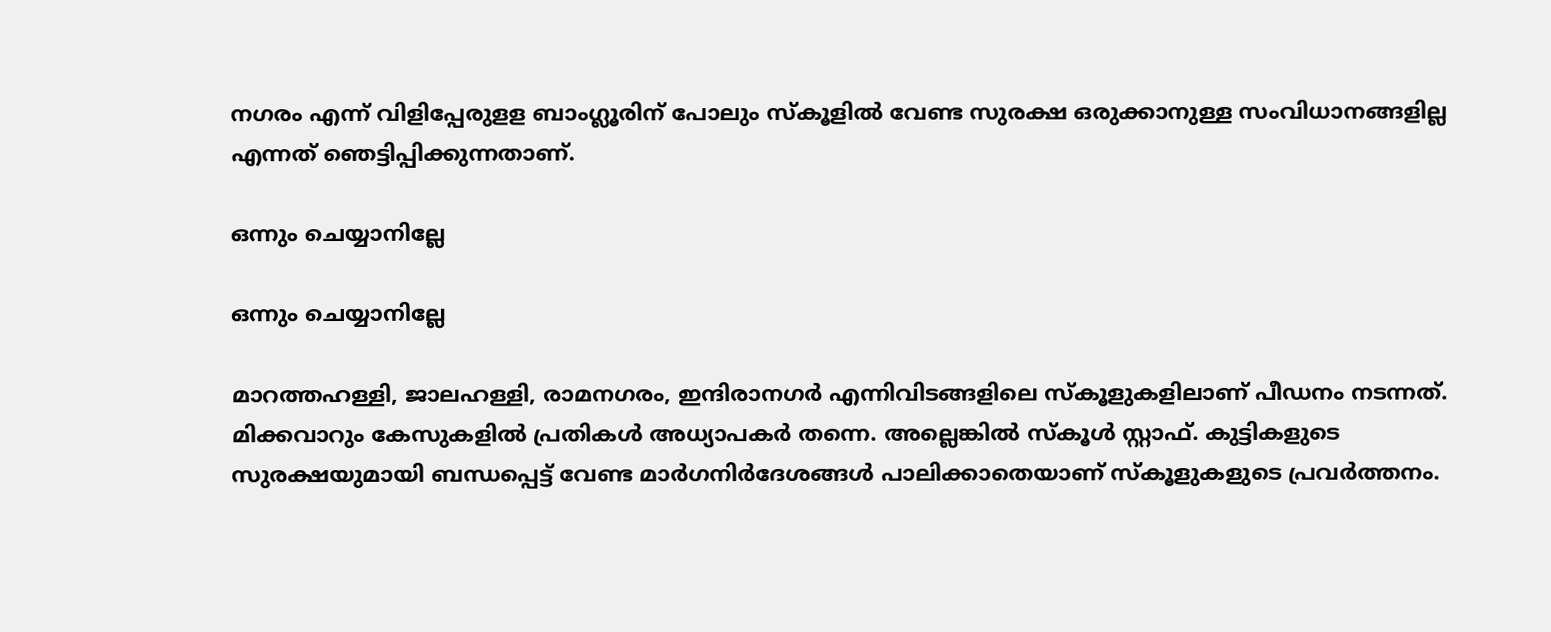നഗരം എന്ന് വിളിപ്പേരുളള ബാംഗ്ലൂരിന് പോലും സ്‌കൂളില്‍ വേണ്ട സുരക്ഷ ഒരുക്കാനുള്ള സംവിധാനങ്ങളില്ല എന്നത് ഞെട്ടിപ്പിക്കുന്നതാണ്.

ഒന്നും ചെയ്യാനില്ലേ

ഒന്നും ചെയ്യാനില്ലേ

മാറത്തഹള്ളി, ജാലഹള്ളി, രാമനഗരം, ഇന്ദിരാനഗര്‍ എന്നിവിടങ്ങളിലെ സ്‌കൂളുകളിലാണ് പീഡനം നടന്നത്. മിക്കവാറും കേസുകളില്‍ പ്രതികള്‍ അധ്യാപകര്‍ തന്നെ. അല്ലെങ്കില്‍ സ്‌കൂള്‍ സ്റ്റാഫ്. കുട്ടികളുടെ സുരക്ഷയുമായി ബന്ധപ്പെട്ട് വേണ്ട മാര്‍ഗനിര്‍ദേശങ്ങള്‍ പാലിക്കാതെയാണ് സ്‌കൂളുകളുടെ പ്രവര്‍ത്തനം.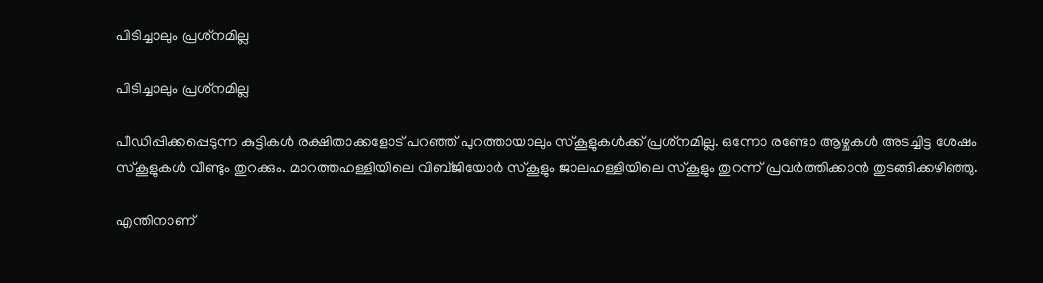പിടിച്ചാലും പ്രശ്‌നമില്ല

പിടിച്ചാലും പ്രശ്‌നമില്ല

പീഡിപ്പിക്കപ്പെടുന്ന കുട്ടികള്‍ രക്ഷിതാക്കളോട് പറഞ്ഞ് പുറത്തായാലും സ്‌കൂളുകള്‍ക്ക് പ്രശ്‌നമില്ല. ഒന്നോ രണ്ടോ ആഴ്ചകള്‍ അടച്ചിട്ട ശേഷം സ്‌കൂളുകള്‍ വീണ്ടും തുറക്കും. മാറത്തഹള്ളിയിലെ വിബ്ജിയോര്‍ സ്‌കൂളും ജാലഹള്ളിയിലെ സ്‌കൂളും തുറന്ന് പ്രവര്‍ത്തിക്കാന്‍ തുടങ്ങിക്കഴിഞ്ഞു.

എന്തിനാണ്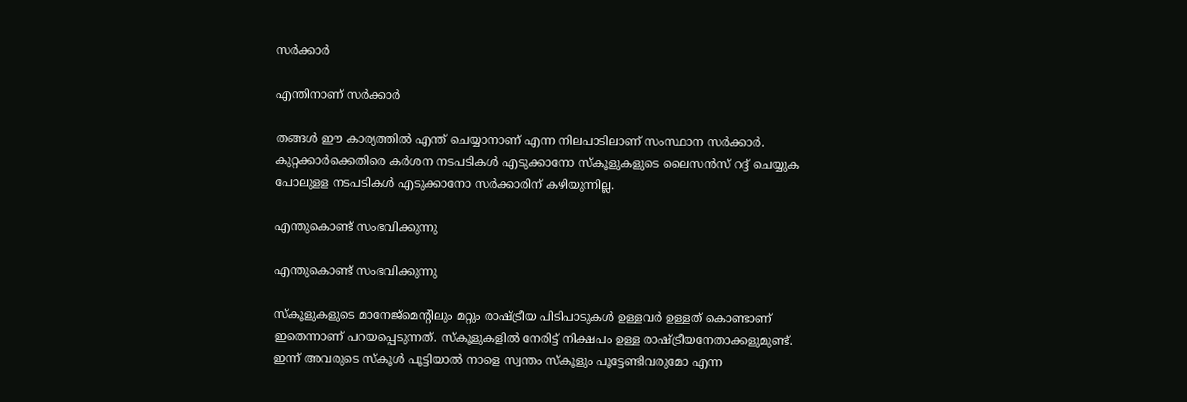സര്‍ക്കാര്‍

എന്തിനാണ് സര്‍ക്കാര്‍

തങ്ങള്‍ ഈ കാര്യത്തില്‍ എന്ത് ചെയ്യാനാണ് എന്ന നിലപാടിലാണ് സംസ്ഥാന സര്‍ക്കാര്‍. കുറ്റക്കാര്‍ക്കെതിരെ കര്‍ശന നടപടികള്‍ എടുക്കാനോ സ്‌കൂളുകളുടെ ലൈസന്‍സ് റദ്ദ് ചെയ്യുക പോലുളള നടപടികള്‍ എടുക്കാനോ സര്‍ക്കാരിന് കഴിയുന്നില്ല.

എന്തുകൊണ്ട് സംഭവിക്കുന്നു

എന്തുകൊണ്ട് സംഭവിക്കുന്നു

സ്‌കൂളുകളുടെ മാനേജ്‌മെന്റിലും മറ്റും രാഷ്ട്രീയ പിടിപാടുകള്‍ ഉള്ളവര്‍ ഉള്ളത് കൊണ്ടാണ് ഇതെന്നാണ് പറയപ്പെടുന്നത്. സ്‌കൂളുകളില്‍ നേരിട്ട് നിക്ഷപം ഉള്ള രാഷ്ട്രീയനേതാക്കളുമുണ്ട്. ഇന്ന് അവരുടെ സ്‌കൂള്‍ പൂട്ടിയാല്‍ നാളെ സ്വന്തം സ്‌കൂളും പൂട്ടേണ്ടിവരുമോ എന്ന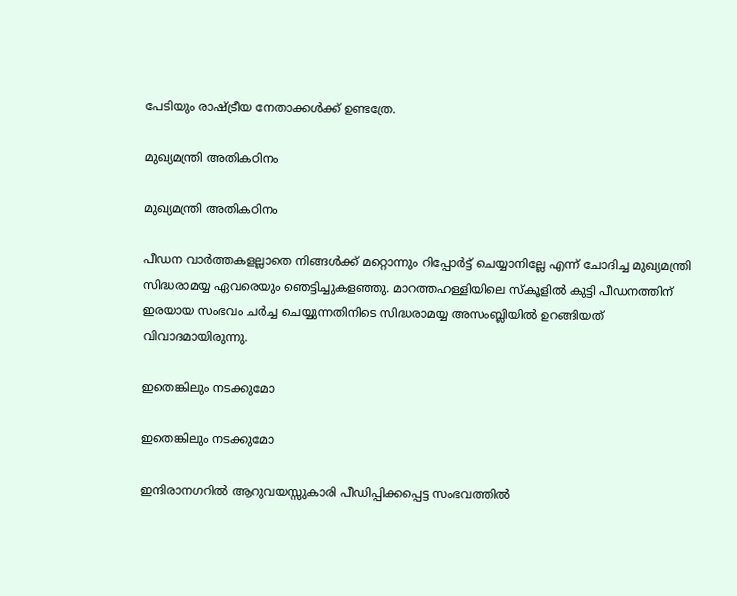പേടിയും രാഷ്ട്രീയ നേതാക്കള്‍ക്ക് ഉണ്ടത്രേ.

മുഖ്യമന്ത്രി അതികഠിനം

മുഖ്യമന്ത്രി അതികഠിനം

പീഡന വാര്‍ത്തകളല്ലാതെ നിങ്ങള്‍ക്ക് മറ്റൊന്നും റിപ്പോര്‍ട്ട് ചെയ്യാനില്ലേ എന്ന് ചോദിച്ച മുഖ്യമന്ത്രി സിദ്ധരാമയ്യ ഏവരെയും ഞെട്ടിച്ചുകളഞ്ഞു. മാറത്തഹള്ളിയിലെ സ്‌കൂളില്‍ കുട്ടി പീഡനത്തിന് ഇരയായ സംഭവം ചര്‍ച്ച ചെയ്യുന്നതിനിടെ സിദ്ധരാമയ്യ അസംബ്ലിയില്‍ ഉറങ്ങിയത് വിവാദമായിരുന്നു.

ഇതെങ്കിലും നടക്കുമോ

ഇതെങ്കിലും നടക്കുമോ

ഇന്ദിരാനഗറില്‍ ആറുവയസ്സുകാരി പീഡിപ്പിക്കപ്പെട്ട സംഭവത്തില്‍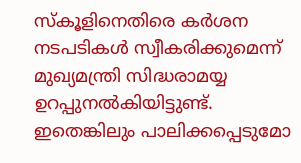സ്‌കൂളിനെതിരെ കര്‍ശന നടപടികള്‍ സ്വീകരിക്കുമെന്ന് മുഖ്യമന്ത്രി സിദ്ധരാമയ്യ ഉറപ്പുനല്‍കിയിട്ടുണ്ട്. ഇതെങ്കിലും പാലിക്കപ്പെടുമോ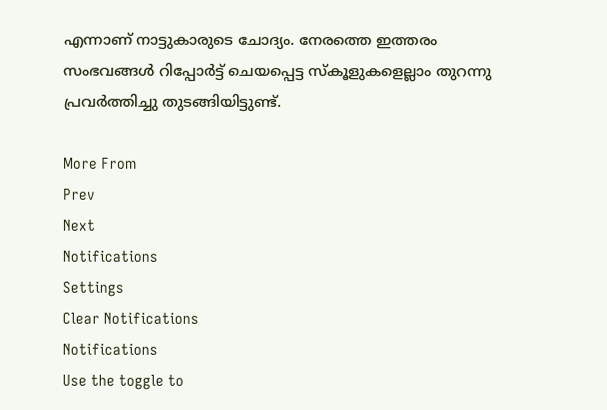എന്നാണ് നാട്ടുകാരുടെ ചോദ്യം. നേരത്തെ ഇത്തരം സംഭവങ്ങള്‍ റിപ്പോര്‍ട്ട് ചെയപ്പെട്ട സ്‌കൂളുകളെല്ലാം തുറന്നു പ്രവര്‍ത്തിച്ചു തുടങ്ങിയിട്ടുണ്ട്.

More From
Prev
Next
Notifications
Settings
Clear Notifications
Notifications
Use the toggle to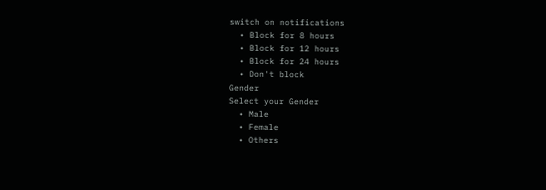switch on notifications
  • Block for 8 hours
  • Block for 12 hours
  • Block for 24 hours
  • Don't block
Gender
Select your Gender
  • Male
  • Female
  • Others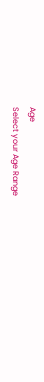Age
Select your Age Range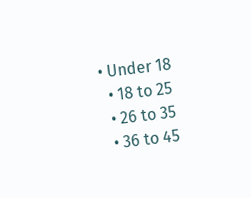• Under 18
  • 18 to 25
  • 26 to 35
  • 36 to 45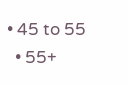• 45 to 55
  • 55+